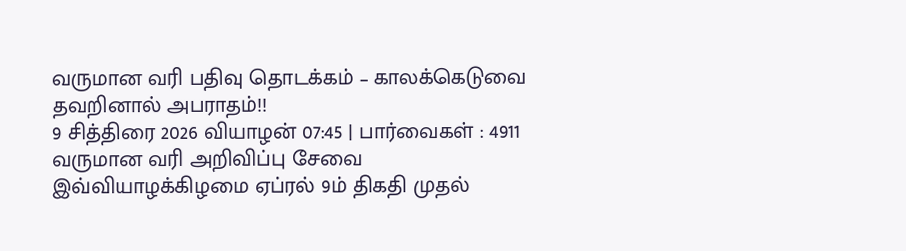வருமான வரி பதிவு தொடக்கம் – காலக்கெடுவை தவறினால் அபராதம்!!
9 சித்திரை 2026 வியாழன் 07:45 | பார்வைகள் : 4911
வருமான வரி அறிவிப்பு சேவை இவ்வியாழக்கிழமை ஏப்ரல் 9ம் திகதி முதல்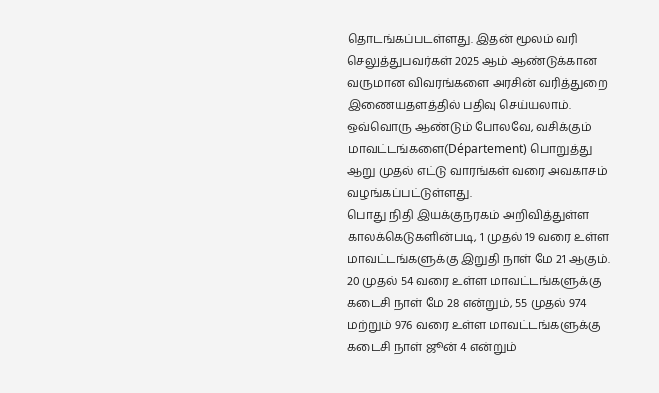தொடங்கப்படள்ளது. இதன் மூலம் வரி செலுத்துபவர்கள் 2025 ஆம் ஆண்டுக்கான வருமான விவரங்களை அரசின் வரித்துறை இணையதளத்தில் பதிவு செய்யலாம். ஒவ்வொரு ஆண்டும் போலவே, வசிக்கும் மாவட்டங்களை(Département) பொறுத்து ஆறு முதல் எட்டு வாரங்கள் வரை அவகாசம் வழங்கப்பட்டுள்ளது.
பொது நிதி இயக்குநரகம் அறிவித்துள்ள காலக்கெடுகளின்படி, 1 முதல் 19 வரை உள்ள மாவட்டங்களுக்கு இறுதி நாள் மே 21 ஆகும். 20 முதல் 54 வரை உள்ள மாவட்டங்களுக்கு கடைசி நாள் மே 28 என்றும், 55 முதல் 974 மற்றும் 976 வரை உள்ள மாவட்டங்களுக்கு கடைசி நாள் ஜூன் 4 என்றும்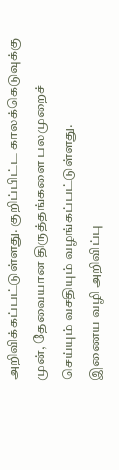அறிவிக்கப்பட்டுள்ளது. குறிப்பிட்ட காலக்கெடுவுக்கு முன், தேவையான திருத்தங்களை பலமுறைச் செய்யும் வசதியும் வழங்கப்பட்டுள்ளது.
இணைய வழி அறிவிப்பு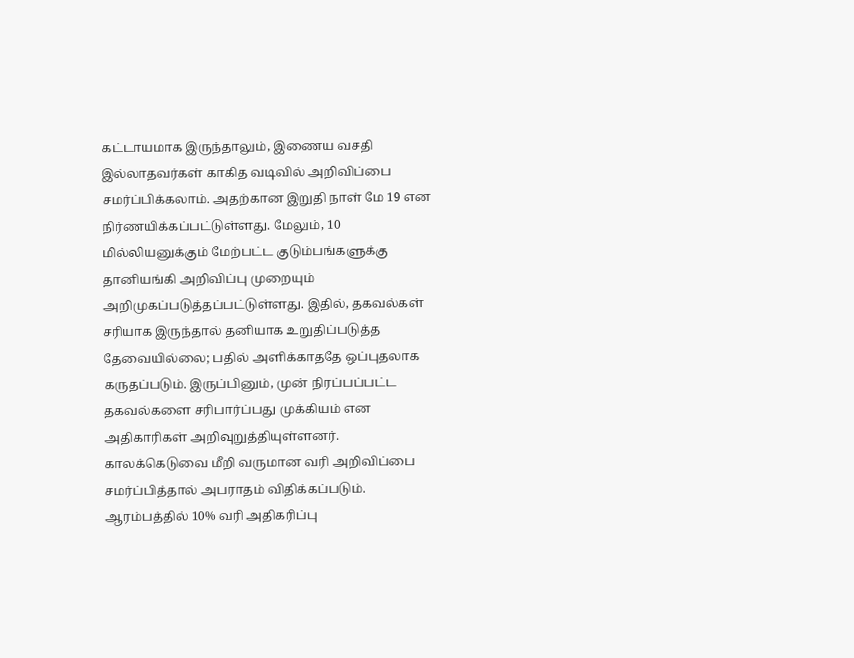கட்டாயமாக இருந்தாலும், இணைய வசதி இல்லாதவர்கள் காகித வடிவில் அறிவிப்பை சமர்ப்பிக்கலாம். அதற்கான இறுதி நாள் மே 19 என நிர்ணயிக்கப்பட்டுள்ளது. மேலும், 10 மில்லியனுக்கும் மேற்பட்ட குடும்பங்களுக்கு தானியங்கி அறிவிப்பு முறையும் அறிமுகப்படுத்தப்பட்டுள்ளது. இதில், தகவல்கள் சரியாக இருந்தால் தனியாக உறுதிப்படுத்த தேவையில்லை; பதில் அளிக்காததே ஒப்புதலாக கருதப்படும். இருப்பினும், முன் நிரப்பப்பட்ட தகவல்களை சரிபார்ப்பது முக்கியம் என அதிகாரிகள் அறிவுறுத்தியுள்ளனர்.
காலக்கெடுவை மீறி வருமான வரி அறிவிப்பை சமர்ப்பித்தால் அபராதம் விதிக்கப்படும். ஆரம்பத்தில் 10% வரி அதிகரிப்பு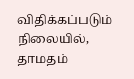விதிக்கப்படும் நிலையில், தாமதம்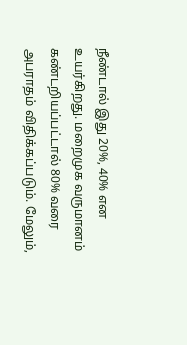நீண்டால் இது 20%, 40% என உயர்கிறது. மறைமுக வருமானம் கண்டறியப்பட்டால் 80% வரை அபராதம் விதிக்கப்படும். மேலும்,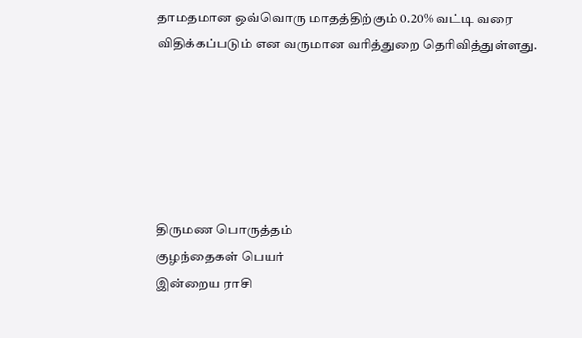தாமதமான ஒவ்வொரு மாதத்திற்கும் 0.20% வட்டி வரை விதிக்கப்படும் என வருமான வரித்துறை தெரிவித்துள்ளது.






திருமண பொருத்தம்
குழந்தைகள் பெயர்
இன்றைய ராசி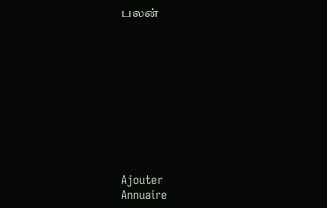பலன்










Ajouter
Annuaire